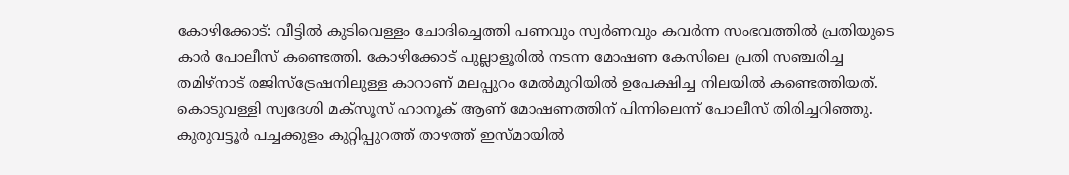കോഴിക്കോട്: വീട്ടിൽ കുടിവെള്ളം ചോദിച്ചെത്തി പണവും സ്വർണവും കവർന്ന സംഭവത്തിൽ പ്രതിയുടെ കാർ പോലീസ് കണ്ടെത്തി. കോഴിക്കോട് പുല്ലാളൂരിൽ നടന്ന മോഷണ കേസിലെ പ്രതി സഞ്ചരിച്ച തമിഴ്നാട് രജിസ്ട്രേഷനിലുള്ള കാറാണ് മലപ്പുറം മേൽമുറിയിൽ ഉപേക്ഷിച്ച നിലയിൽ കണ്ടെത്തിയത്.
കൊടുവള്ളി സ്വദേശി മക്സൂസ് ഹാനൂക് ആണ് മോഷണത്തിന് പിന്നിലെന്ന് പോലീസ് തിരിച്ചറിഞ്ഞു. കുരുവട്ടൂർ പച്ചക്കുളം കുറ്റിപ്പുറത്ത് താഴത്ത് ഇസ്മായിൽ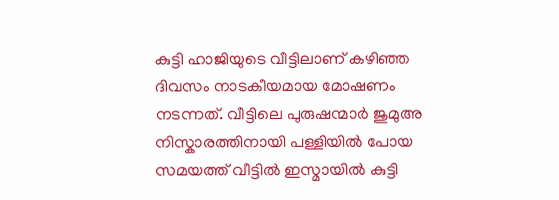കുട്ടി ഹാജിയുടെ വീട്ടിലാണ് കഴിഞ്ഞ ദിവസം നാടകീയമായ മോഷണം നടന്നത്. വീട്ടിലെ പുരുഷന്മാർ ജുമുഅ നിസ്കാരത്തിനായി പള്ളിയിൽ പോയ സമയത്ത് വീട്ടിൽ ഇസ്മായിൽ കുട്ടി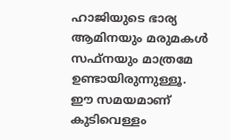ഹാജിയുടെ ഭാര്യ ആമിനയും മരുമകൾ സഫ്നയും മാത്രമേ ഉണ്ടായിരുന്നുള്ളൂ.
ഈ സമയമാണ് കുടിവെള്ളം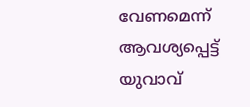വേണമെന്ന് ആവശ്യപ്പെട്ട് യുവാവ്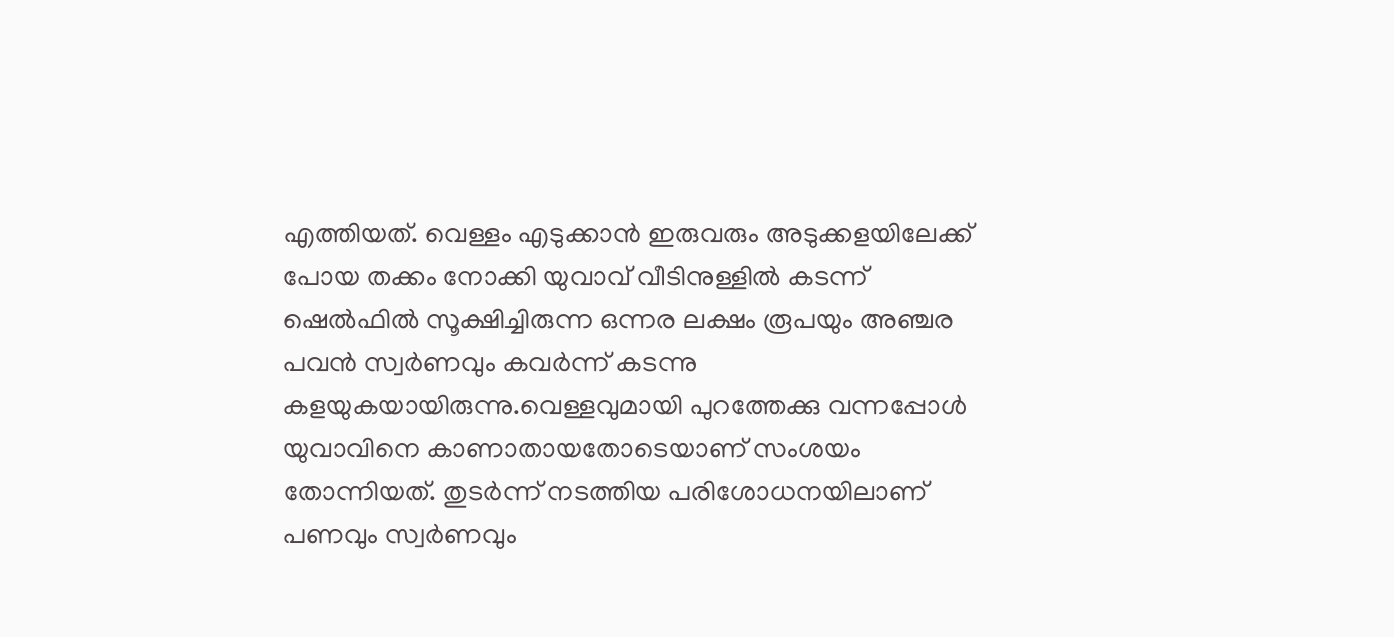എത്തിയത്. വെള്ളം എടുക്കാൻ ഇരുവരും അടുക്കളയിലേക്ക് പോയ തക്കം നോക്കി യുവാവ് വീടിനുള്ളിൽ കടന്ന് ഷെൽഫിൽ സൂക്ഷിച്ചിരുന്ന ഒന്നര ലക്ഷം രൂപയും അഞ്ചര പവൻ സ്വർണവും കവർന്ന് കടന്നു കളയുകയായിരുന്നു.വെള്ളവുമായി പുറത്തേക്കു വന്നപ്പോൾ യുവാവിനെ കാണാതായതോടെയാണ് സംശയം തോന്നിയത്. തുടർന്ന് നടത്തിയ പരിശോധനയിലാണ് പണവും സ്വർണവും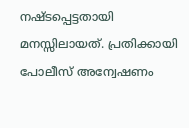നഷ്ടപ്പെട്ടതായി മനസ്സിലായത്. പ്രതിക്കായി പോലീസ് അന്വേഷണം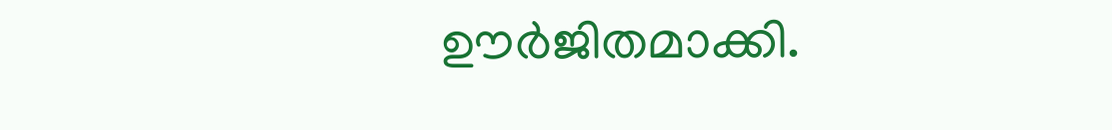ഊർജിതമാക്കി.